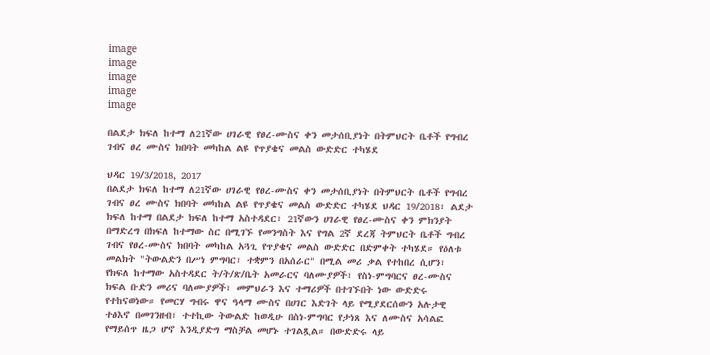image
image
image
image
image

በልደታ ክፍለ ከተማ ለ21ኛው ሀገራዊ የፀረ-ሙስና ቀን መታሰቢያነት በትምህርት ቤቶች የግብረ ገብና ፀረ ሙስና ክበባት መካከል ልዩ የጥያቄና መልስ ውድድር ተካሄደ

ህዳር 19/3/2018, 2017
በልደታ ክፍለ ከተማ ለ21ኛው ሀገራዊ የፀረ-ሙስና ቀን መታሰቢያነት በትምህርት ቤቶች የግብረ ገብና ፀረ ሙስና ክበባት መካከል ልዩ የጥያቄና መልስ ውድድር ተካሄደ ህዳር 19/2018፣ ልደታ ክፍለ ከተማ በልደታ ክፍለ ከተማ አስተዳደር፣ 21ኛውን ሀገራዊ የፀረ-ሙስና ቀን ምክንያት በማድረግ በክፍለ ከተማው ስር በሚገኙ የመንግስት እና የግል 2ኛ ደረጃ ትምህርት ቤቶች ግብረ ገብና የፀረ-ሙስና ክበባት መካከል አጓጊ የጥያቄና መልስ ውድድር በድምቀት ተካሄደ። የዕለቱ መልክት "ትውልድን በሥነ ምግባር፣ ተቋምን በአሰራር" በሚል መሪ ቃል የተከበረ ሲሆን፣ የክፍለ ከተማው አስተዳደር ት/ት/ጽ/ቤት አመራርና ባለሙያዎች፣ የስነ-ምግባርና ፀረ-ሙስና ክፍል ቡድን መሪና ባለሙያዎች፣ መምህራን እና ተማሪዎች በተገኙበት ነው ውድድሩ የተከናወነው። የመርሃ ግብሩ ዋና ዓላማ ሙስና በሀገር እድገት ላይ የሚያደርሰውን አሉታዊ ተፅእኖ በመገንዘብ፣ ተተኪው ትውልድ ከወዲሁ በስነ-ምግባር የታነጸ እና ለሙስና አሳልፎ የማይሰጥ ዜጋ ሆኖ እንዲያድግ ማስቻል መሆኑ ተገልጿል። በውድድሩ ላይ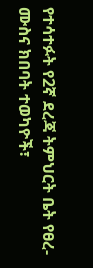የተሳተፉት የ2ኛ ደረጃ ትምህርት ቤት የፀረ-ሙስና ክበባት ተወካዮች፣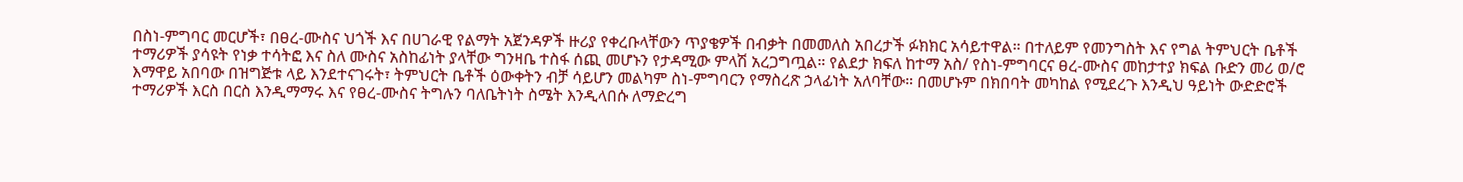በስነ-ምግባር መርሆች፣ በፀረ-ሙስና ህጎች እና በሀገራዊ የልማት አጀንዳዎች ዙሪያ የቀረቡላቸውን ጥያቄዎች በብቃት በመመለስ አበረታች ፉክክር አሳይተዋል። በተለይም የመንግስት እና የግል ትምህርት ቤቶች ተማሪዎች ያሳዩት የነቃ ተሳትፎ እና ስለ ሙስና አስከፊነት ያላቸው ግንዛቤ ተስፋ ሰጪ መሆኑን የታዳሚው ምላሽ አረጋግጧል። የልደታ ክፍለ ከተማ አስ/ የስነ-ምግባርና ፀረ-ሙስና መከታተያ ክፍል ቡድን መሪ ወ/ሮ እማዋይ አበባው በዝግጅቱ ላይ እንደተናገሩት፣ ትምህርት ቤቶች ዕውቀትን ብቻ ሳይሆን መልካም ስነ-ምግባርን የማስረጽ ኃላፊነት አለባቸው። በመሆኑም በክበባት መካከል የሚደረጉ እንዲህ ዓይነት ውድድሮች ተማሪዎች እርስ በርስ እንዲማማሩ እና የፀረ-ሙስና ትግሉን ባለቤትነት ስሜት እንዲላበሱ ለማድረግ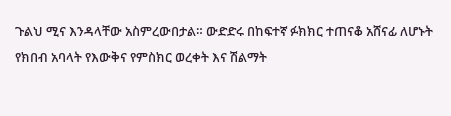ጉልህ ሚና እንዳላቸው አስምረውበታል። ውድድሩ በከፍተኛ ፉክክር ተጠናቆ አሸናፊ ለሆኑት የክበብ አባላት የእውቅና የምስክር ወረቀት እና ሽልማት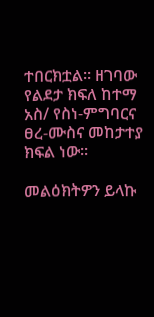ተበርክቷል። ዘገባው የልደታ ክፍለ ከተማ አስ/ የስነ-ምግባርና ፀረ-ሙስና መከታተያ ክፍል ነው፡፡

መልዕክትዎን ይላኩ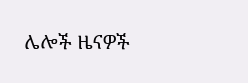ሌሎች ዜናዎች